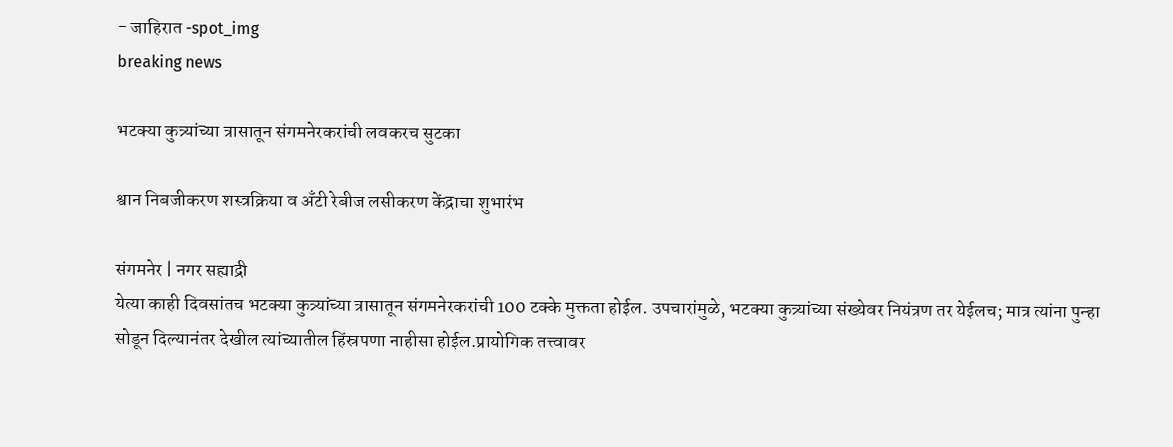- जाहिरात -spot_img
breaking news

भटक्या कुत्र्यांच्या त्रासातून संगमनेरकरांची लवकरच सुटका

श्वान निबजीकरण शस्त्रक्रिया व अँटी रेबीज लसीकरण केंद्राचा शुभारंभ

संगमनेर | नगर सह्याद्री
येत्या काही दिवसांतच भटक्या कुत्र्यांच्या त्रासातून संगमनेरकरांची 100 टक्के मुक्तता होईल. उपचारांमुळे, भटक्या कुत्र्यांच्या संख्येवर नियंत्रण तर येईलच; मात्र त्यांना पुन्हा सोडून दिल्यानंतर देखील त्यांच्यातील हिंस्रपणा नाहीसा होईल.प्रायोगिक तत्त्वावर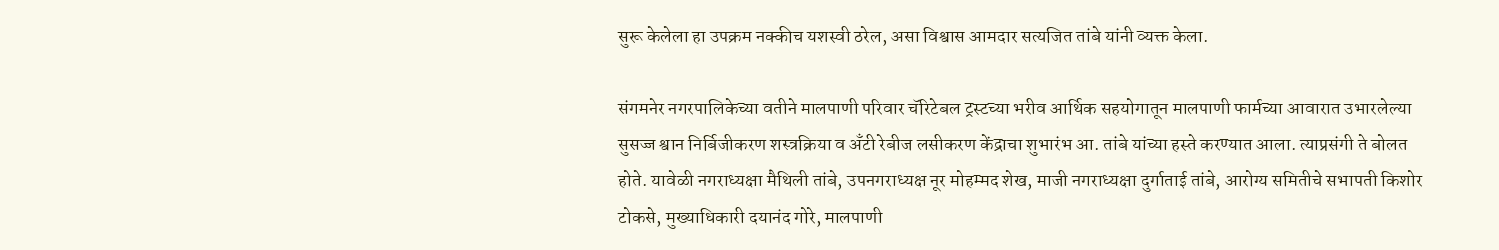सुरू केलेला हा उपक्रम नक्कीच यशस्वी ठरेल, असा विश्वास आमदार सत्यजित तांबे यांनी व्यक्त केला.

संगमनेर नगरपालिकेच्या वतीने मालपाणी परिवार चॅरिटेबल ट्रस्टच्या भरीव आर्थिक सहयोगातून मालपाणी फार्मच्या आवारात उभारलेल्या सुसज्ज श्वान निर्बिजीकरण शस्त्रक्रिया व अँटी रेबीज लसीकरण केंद्राचा शुभारंभ आ. तांबे यांच्या हस्ते करण्यात आला. त्याप्रसंगी ते बोलत होते. यावेळी नगराध्यक्षा मैथिली तांबे, उपनगराध्यक्ष नूर मोहम्मद शेख, माजी नगराध्यक्षा दुर्गाताई तांबे, आरोग्य समितीचे सभापती किशोर टोकसे, मुख्याधिकारी दयानंद गोरे, मालपाणी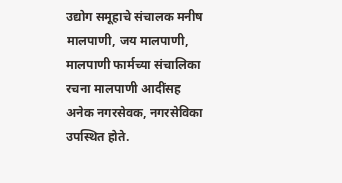उद्योग समूहाचे संचालक मनीष मालपाणी, जय मालपाणी, मालपाणी फार्मच्या संचालिका रचना मालपाणी आदींसह अनेक नगरसेवक, नगरसेविका उपस्थित होते.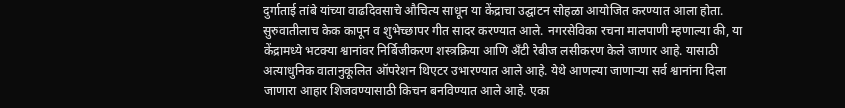दुर्गाताई तांबे यांच्या वाढदिवसाचे औचित्य साधून या केंद्राचा उद्घाटन सोहळा आयोजित करण्यात आला होता. सुरुवातीलाच केक कापून व शुभेच्छापर गीत सादर करण्यात आले. नगरसेविका रचना मालपाणी म्हणाल्या की, या केंद्रामध्ये भटक्या श्वानांवर निर्बिजीकरण शस्त्रक्रिया आणि अँटी रेबीज लसीकरण केले जाणार आहे. यासाठी अत्याधुनिक वातानुकूलित ऑपरेशन थिएटर उभारण्यात आले आहे. येथे आणल्या जाणाऱ्या सर्व श्वानांना दिला जाणारा आहार शिजवण्यासाठी किचन बनविण्यात आले आहे. एका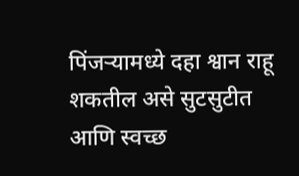पिंजऱ्यामध्ये दहा श्वान राहू शकतील असे सुटसुटीत आणि स्वच्छ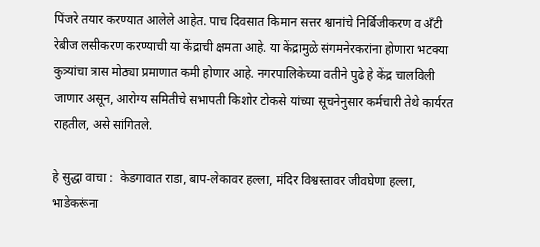पिंजरे तयार करण्यात आलेले आहेत. पाच दिवसात किमान सत्तर श्वानांचे निर्बिजीकरण व अँटी रेबीज लसीकरण करण्याची या केंद्राची क्षमता आहे. या केंद्रामुळे संगमनेरकरांना होणारा भटक्या कुत्र्यांचा त्रास मोठ्या प्रमाणात कमी होणार आहे. नगरपालिकेच्या वतीने पुढे हे केंद्र चालविली जाणार असून, आरोग्य समितीचे सभापती किशोर टोकसे यांच्या सूचनेनुसार कर्मचारी तेथे कार्यरत राहतील, असे सांगितले.

हे सुद्धा वाचा :  केडगावात राडा, बाप-लेकावर हल्ला, मंदिर विश्वस्तावर जीवघेणा हल्ला, भाडेकरूंना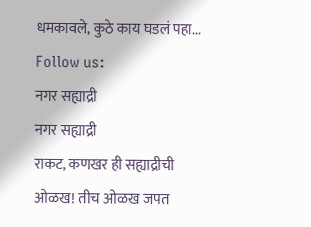धमकावले, कुठे काय घडलं पहा...
Follow us:
नगर सह्याद्री
नगर सह्याद्री
राकट, कणखर ही सह्याद्रीची ओळख! तीच ओळख जपत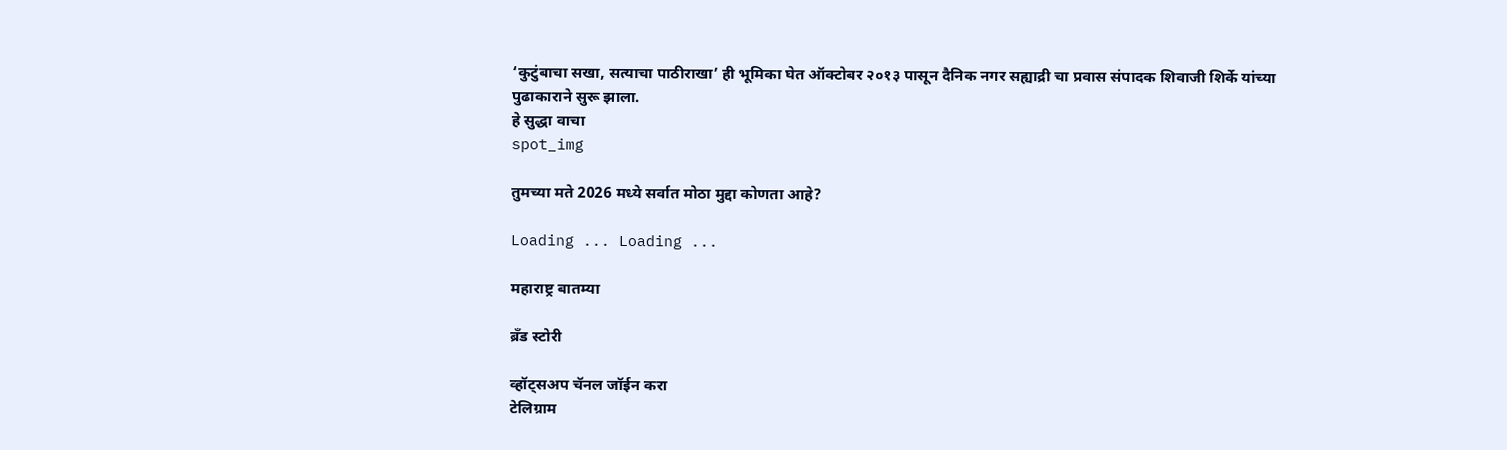‘कुटुंबाचा सखा, सत्याचा पाठीराखा’ ही भूमिका घेत ऑक्टोबर २०१३ पासून दैनिक नगर सह्याद्री चा प्रवास संपादक शिवाजी शिर्के यांच्या पुढाकाराने सुरू झाला.
हे सुद्धा वाचा
spot_img

तुमच्या मते 2026 मध्ये सर्वात मोठा मुद्दा कोणता आहे?

Loading ... Loading ...

महाराष्ट्र बातम्या

ब्रँड स्टोरी

व्हॉट्सअप चॅनल जॉईन करा
टेलिग्राम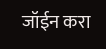जॉईन करा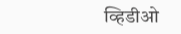व्हिडीओ